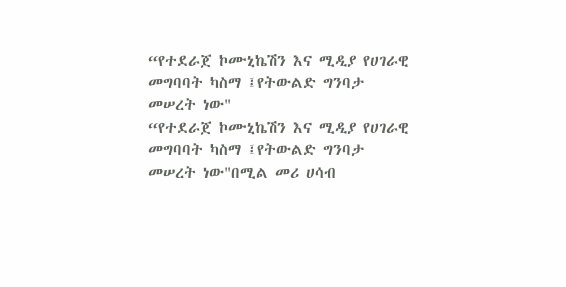“የተደራጀ ኮሙኒኬሽን እና ሚዲያ የሀገራዊ መግባባት ካስማ ፤የትውልድ ግንባታ መሠረት ነው"
“የተደራጀ ኮሙኒኬሽን እና ሚዲያ የሀገራዊ መግባባት ካስማ ፤የትውልድ ግንባታ መሠረት ነው"በሚል መሪ ሀሳብ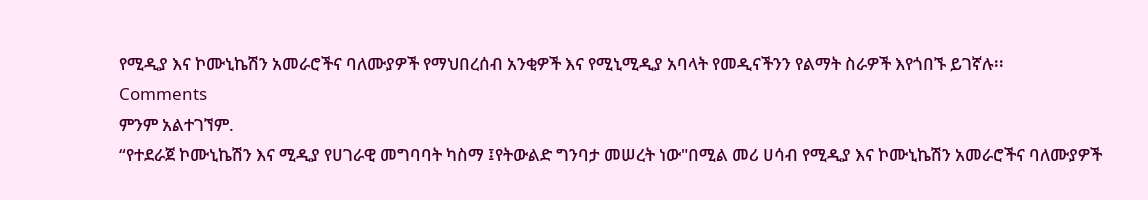የሚዲያ እና ኮሙኒኬሽን አመራሮችና ባለሙያዎች የማህበረሰብ አንቂዎች እና የሚኒሚዲያ አባላት የመዲናችንን የልማት ስራዎች እየጎበኙ ይገኛሉ፡፡
Comments
ምንም አልተገኘም.
“የተደራጀ ኮሙኒኬሽን እና ሚዲያ የሀገራዊ መግባባት ካስማ ፤የትውልድ ግንባታ መሠረት ነው"በሚል መሪ ሀሳብ የሚዲያ እና ኮሙኒኬሽን አመራሮችና ባለሙያዎች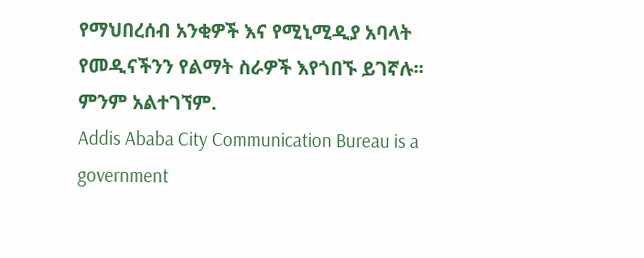የማህበረሰብ አንቂዎች እና የሚኒሚዲያ አባላት የመዲናችንን የልማት ስራዎች እየጎበኙ ይገኛሉ፡፡
ምንም አልተገኘም.
Addis Ababa City Communication Bureau is a government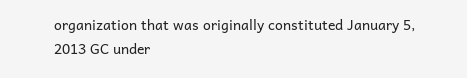organization that was originally constituted January 5, 2013 GC under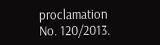proclamation No. 120/2013.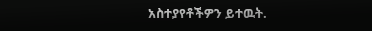አስተያየቶችዎን ይተዉት.